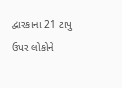દ્વારકાના 21 ટાપુ ઉપર લોકોને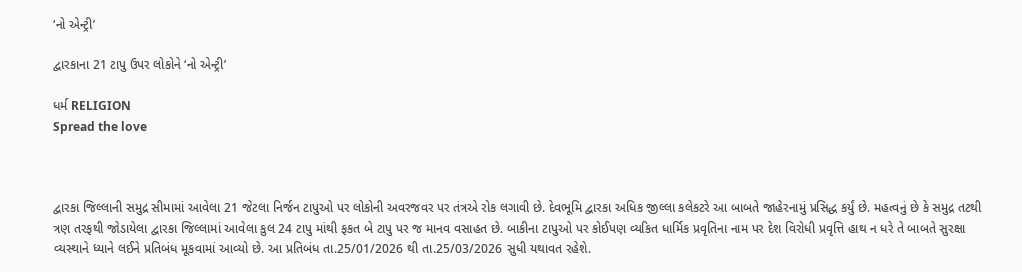‘નો એન્ટ્રી’

દ્વારકાના 21 ટાપુ ઉપર લોકોને ‘નો એન્ટ્રી’

ધર્મ RELIGION
Spread the love



દ્વારકા જિલ્લાની સમુદ્ર સીમામાં આવેલા 21 જેટલા નિર્જન ટાપુઓ પર લોકોની અવરજવર પર તંત્રએ રોક લગાવી છે. દેવભૂમિ દ્વારકા અધિક જીલ્લા કલેકટરે આ બાબતે જાહેરનામું પ્રસિદ્ધ કર્યું છે. મહત્વનું છે કે સમુદ્ર તટથી ત્રણ તરફથી જોડાયેલા દ્વારકા જિલ્લામાં આવેલા કુલ 24 ટાપુ માંથી ફકત બે ટાપુ પર જ માનવ વસાહત છે. બાકીના ટાપુઓ પર કોઈપણ વ્યકિત ધાર્મિક પ્રવૃતિના નામ પર દેશ વિરોધી પ્રવૃત્તિ હાથ ન ધરે તે બાબતે સુરક્ષા વ્યસ્થાને ધ્યાને લઈને પ્રતિબંધ મૂકવામાં આવ્યો છે. આ પ્રતિબંધ તા.25/01/2026 થી તા.25/03/2026 સુધી યથાવત રહેશે.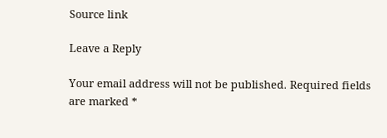Source link

Leave a Reply

Your email address will not be published. Required fields are marked *